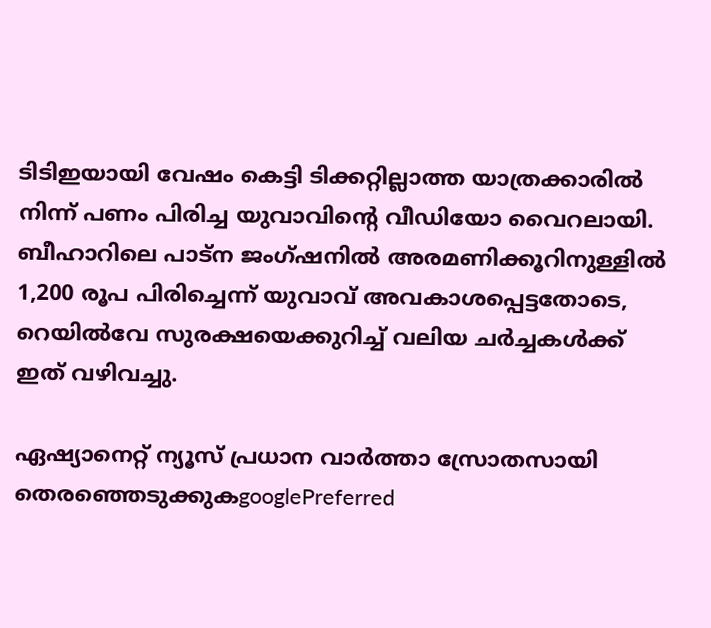ടിടിഇയായി വേഷം കെട്ടി ടിക്കറ്റില്ലാത്ത യാത്രക്കാരിൽ നിന്ന് പണം പിരിച്ച യുവാവിന്‍റെ വീഡിയോ വൈറലായി. ബീഹാറിലെ പാട്ന ജംഗ്ഷനിൽ അരമണിക്കൂറിനുള്ളിൽ 1,200 രൂപ പിരിച്ചെന്ന് യുവാവ് അവകാശപ്പെട്ടതോടെ, റെയിൽവേ സുരക്ഷയെക്കുറിച്ച് വലിയ ചർച്ചകൾക്ക് ഇത് വഴിവച്ചു.

ഏഷ്യാനെറ്റ് ന്യൂസ് പ്രധാന വാർത്താ സ്രോതസായി തെരഞ്ഞെടുക്കുകgooglePreferred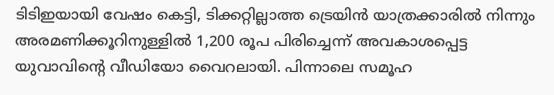ടിടിഇയായി വേഷം കെട്ടി, ടിക്കറ്റില്ലാത്ത ട്രെയിൻ യാത്രക്കാരിൽ നിന്നും അരമണിക്കൂറിനുള്ളിൽ 1,200 രൂപ പിരിച്ചെന്ന് അവകാശപ്പെട്ട യുവാവിന്‍റെ വീഡിയോ വൈറലായി. പിന്നാലെ സമൂഹ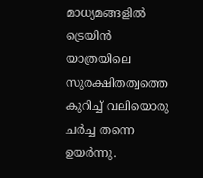മാധ്യമങ്ങളിൽ ട്രെയിൻ യാത്രയിലെ സുരക്ഷിതത്വത്തെ കുറിച്ച് വലിയൊരു ചർച്ച തന്നെ ഉയർന്നു.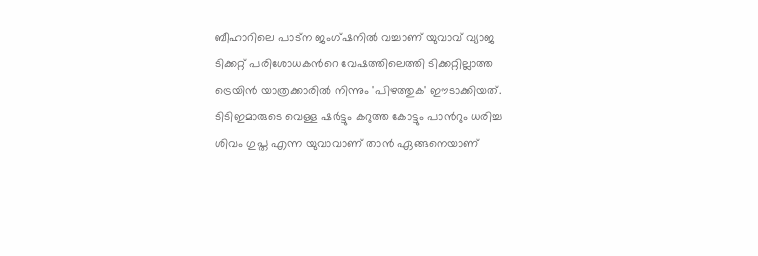ബീഹാറിലെ പാട്ന ജംഗ്ഷനിൽ വച്ചാണ് യുവാവ് വ്യാജ ടിക്കറ്റ് പരിശോധകന്‍റെ വേഷത്തിലെത്തി ടിക്കറ്റില്ലാത്ത ട്രെയിൻ യാത്രക്കാരിൽ നിന്നും 'പിഴത്തുക' ഈടാക്കിയത്. ടിടിഇമാരുടെ വെള്ള ഷർട്ടും കറുത്ത കോട്ടും പാന്‍റും ധരിച്ച ശിവം ഗുപ്ത എന്ന യുവാവാണ് താൻ ഏങ്ങനെയാണ്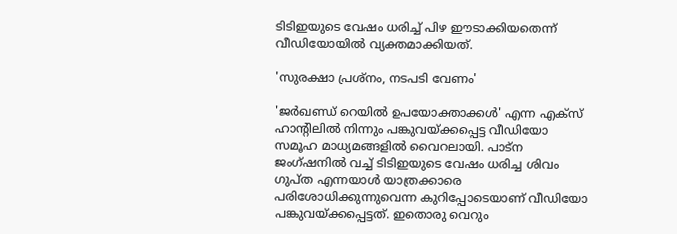ടിടിഇയുടെ വേഷം ധരിച്ച് പിഴ ഈടാക്കിയതെന്ന് വീഡിയോയിൽ വ്യക്തമാക്കിയത്.

'സുരക്ഷാ പ്രശ്നം, നടപടി വേണം'

'ജർഖണ്ഡ് റെയിൽ ഉപയോക്താക്കൾ' എന്ന എക്സ് ഹാന്‍റിലിൽ നിന്നും പങ്കുവയ്ക്കപ്പെട്ട വീഡിയോ സമൂഹ മാധ്യമങ്ങളിൽ വൈറലായി. പാട്ന ജംഗ്ഷനിൽ വച്ച് ടിടിഇയുടെ വേഷം ധരിച്ച ശിവം ഗുപ്ത എന്നയാൾ യാത്രക്കാരെ പരിശോധിക്കുന്നുവെന്ന കുറിപ്പോടെയാണ് വീഡിയോ പങ്കുവയ്ക്കപ്പെട്ടത്. ഇതൊരു വെറും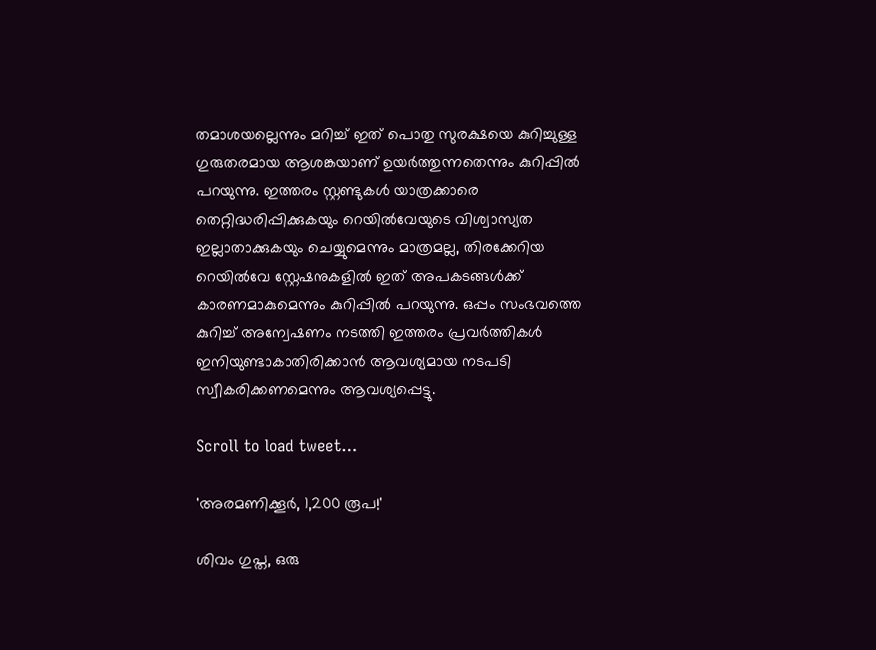തമാശയല്ലെന്നും മറിച്ച് ഇത് പൊതു സുരക്ഷയെ കുറിച്ചുള്ള ഗുരുതരമായ ആശങ്കയാണ് ഉയ‍ർത്തുന്നതെന്നും കുറിപ്പിൽ പറയുന്നു. ഇത്തരം സ്റ്റണ്ടുകൾ യാത്രക്കാരെ തെറ്റിദ്ധരിപ്പിക്കുകയും റെയിൽവേയുടെ വിശ്വാസ്യത ഇല്ലാതാക്കുകയും ചെയ്യുമെന്നും മാത്രമല്ല, തിരക്കേറിയ റെയിൽവേ സ്റ്റേഷനുകളിൽ ഇത് അപകടങ്ങൾക്ക് കാരണമാകുമെന്നും കുറിപ്പിൽ പറയുന്നു. ഒപ്പം സംഭവത്തെ കുറിച്ച് അന്വേഷണം നടത്തി ഇത്തരം പ്രവർത്തികൾ ഇനിയുണ്ടാകാതിരിക്കാൻ ആവശ്യമായ നടപടി സ്വീകരിക്കണമെന്നും ആവശ്യപ്പെട്ടു.

Scroll to load tweet…

'അരമണിക്കൂർ, 1,200 രൂപ!'

ശിവം ഗുപ്ത, ഒരു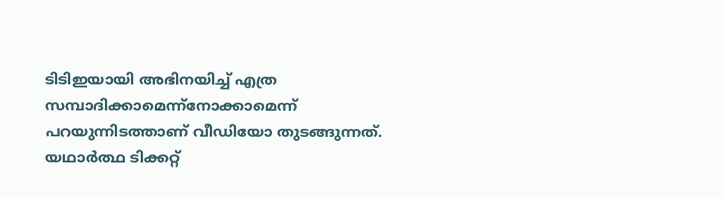ടിടിഇയായി അഭിനയിച്ച് എത്ര സമ്പാദിക്കാമെന്ന്നോക്കാമെന്ന് പറയുന്നിടത്താണ് വീഡിയോ തുടങ്ങുന്നത്. യഥാർത്ഥ ടിക്കറ്റ്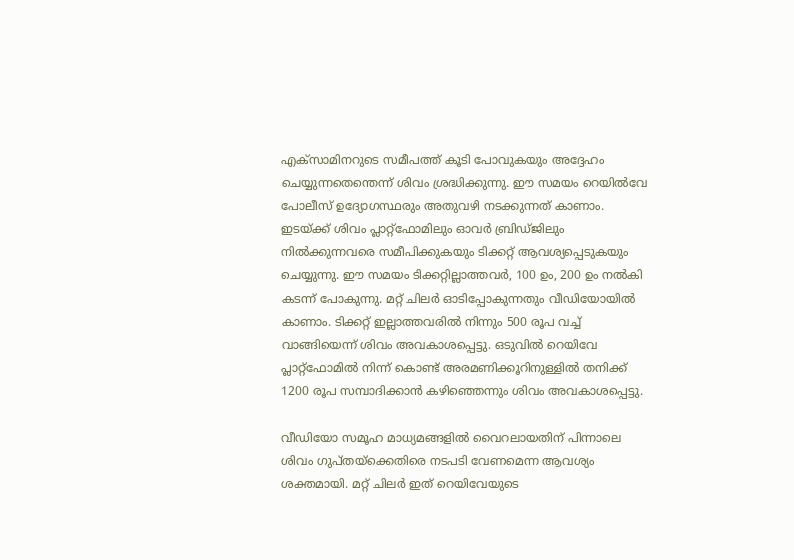എക്സാമിനറുടെ സമീപത്ത് കൂടി പോവുകയും അദ്ദേഹം ചെയ്യുന്നതെന്തെന്ന് ശിവം ശ്രദ്ധിക്കുന്നു. ഈ സമയം റെയിൽവേ പോലീസ് ഉദ്യോഗസ്ഥരും അതുവഴി നടക്കുന്നത് കാണാം. ഇടയ്ക്ക് ശിവം പ്ലാറ്റ്ഫോമിലും ഓവർ ബ്രിഡ്ജിലും നിൽക്കുന്നവരെ സമീപിക്കുകയും ടിക്കറ്റ് ആവശ്യപ്പെടുകയും ചെയ്യുന്നു. ഈ സമയം ടിക്കറ്റില്ലാത്തവർ, 100 ഉം, 200 ഉം നൽകി കടന്ന് പോകുന്നു. മറ്റ് ചിലർ ഓടിപ്പോകുന്നതും വീഡിയോയിൽ കാണാം. ടിക്കറ്റ് ഇല്ലാത്തവരിൽ നിന്നും 500 രൂപ വച്ച് വാങ്ങിയെന്ന് ശിവം അവകാശപ്പെട്ടു. ഒടുവിൽ റെയിവേ പ്ലാറ്റ്ഫോമിൽ നിന്ന് കൊണ്ട് അരമണിക്കൂറിനുള്ളിൽ തനിക്ക് 1200 രൂപ സമ്പാദിക്കാൻ കഴി‌ഞ്ഞെന്നും ശിവം അവകാശപ്പെട്ടു.

വീഡിയോ സമൂഹ മാധ്യമങ്ങളിൽ വൈറലായതിന് പിന്നാലെ ശിവം ഗുപ്തയ്ക്കെതിരെ നടപടി വേണമെന്ന ആവശ്യം ശക്തമായി. മറ്റ് ചിലർ ഇത് റെയിവേയുടെ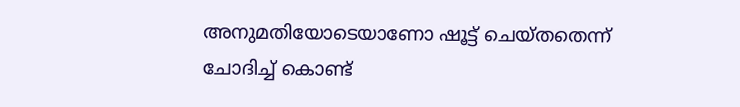അനുമതിയോടെയാണോ ഷൂട്ട് ചെയ്തതെന്ന് ചോദിച്ച് കൊണ്ട്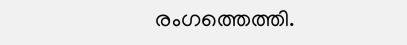രംഗത്തെത്തി.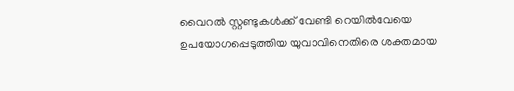വൈറൽ സ്റ്റണ്ടുകൾക്ക് വേണ്ടി റെയിൽവേയെ ഉപയോഗപ്പെടുത്തിയ യുവാവിനെതിരെ ശക്തമായ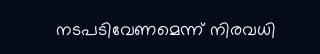നടപടിവേണമെന്ന് നിരവധി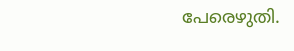പേരെഴുതി.